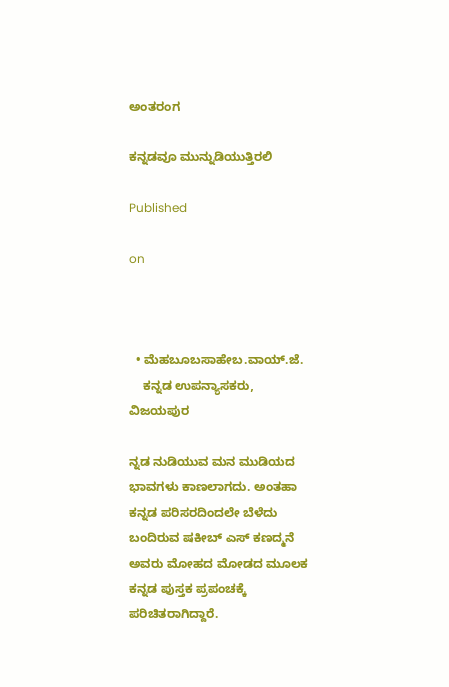ಅಂತರಂಗ

ಕನ್ನಡವೂ ಮುನ್ನುಡಿಯುತ್ತಿರಲಿ

Published

on



  • ಮೆಹಬೂಬಸಾಹೇಬ.ವಾಯ್‌.ಜೆ.
    ಕನ್ನಡ ಉಪನ್ಯಾಸಕರು, ವಿಜಯಪುರ

ನ್ನಡ ನುಡಿಯುವ ಮನ ಮುಡಿಯದ ಭಾವಗಳು ಕಾಣಲಾಗದು. ಅಂತಹಾ ಕನ್ನಡ ಪರಿಸರದಿಂದಲೇ ಬೆಳೆದು ಬಂದಿರುವ ಷಕೀಬ್ ಎಸ್ ಕಣದ್ಮನೆ ಅವರು ಮೋಹದ ಮೋಡದ ಮೂಲಕ ಕನ್ನಡ ಪುಸ್ತಕ ಪ್ರಪಂಚಕ್ಕೆ ಪರಿಚಿತರಾಗಿದ್ದಾರೆ.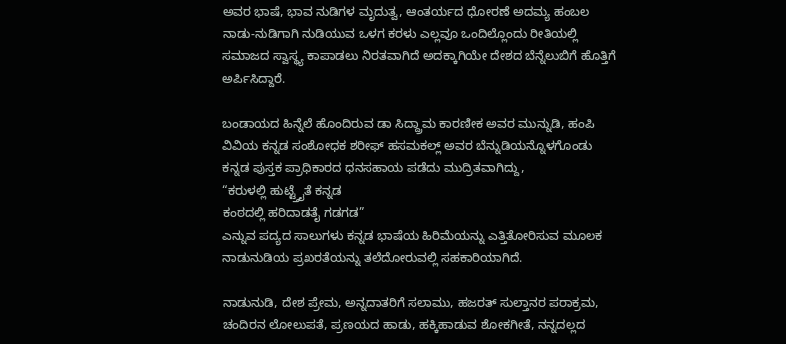ಅವರ ಭಾಷೆ, ಭಾವ ನುಡಿಗಳ ಮೃದುತ್ವ, ಆಂತರ್ಯದ ಧೋರಣೆ ಅದಮ್ಯ ಹಂಬಲ ನಾಡು-ನುಡಿಗಾಗಿ ನುಡಿಯುವ ಒಳಗ ಕರಳು ಎಲ್ಲವೂ ಒಂದಿಲ್ಲೊಂದು ರೀತಿಯಲ್ಲಿ ಸಮಾಜದ ಸ್ವಾಸ್ಥ್ಯ ಕಾಪಾಡಲು ನಿರತವಾಗಿದೆ ಅದಕ್ಕಾಗಿಯೇ ದೇಶದ ಬೆನ್ನೆಲುಬಿಗೆ ಹೊತ್ತಿಗೆ ಅರ್ಪಿಸಿದ್ದಾರೆ.

ಬಂಡಾಯದ ಹಿನ್ನೆಲೆ ಹೊಂದಿರುವ ಡಾ ಸಿದ್ದ್ರಾಮ ಕಾರಣೀಕ ಅವರ ಮುನ್ನುಡಿ, ಹಂಪಿ ವಿವಿಯ ಕನ್ನಡ ಸಂಶೋಧಕ ಶರೀಫ್ ಹಸಮಕಲ್ಲ್ ಅವರ ಬೆನ್ನುಡಿಯನ್ನೊಳಗೊಂಡು ಕನ್ನಡ ಪುಸ್ತಕ ಪ್ರಾಧಿಕಾರದ ಧನಸಹಾಯ ಪಡೆದು ಮುದ್ರಿತವಾಗಿದ್ದು,
“ಕರುಳಲ್ಲಿ ಹುಟ್ಟ್ತೈತೆ ಕನ್ನಡ
ಕಂಠದಲ್ಲಿ ಹರಿದಾಡತೈ ಗಡಗಡ”
ಎನ್ನುವ ಪದ್ಯದ ಸಾಲುಗಳು ಕನ್ನಡ ಭಾಷೆಯ ಹಿರಿಮೆಯನ್ನು ಎತ್ತಿತೋರಿಸುವ ಮೂಲಕ ನಾಡುನುಡಿಯ ಪ್ರಖರತೆಯನ್ನು ತಲೆದೋರುವಲ್ಲಿ ಸಹಕಾರಿಯಾಗಿದೆ.

ನಾಡುನುಡಿ, ದೇಶ ಪ್ರೇಮ, ಅನ್ನದಾತರಿಗೆ ಸಲಾಮು, ಹಜರತ್ ಸುಲ್ತಾನರ ಪರಾಕ್ರಮ, ಚಂದಿರನ ಲೋಲುಪತೆ, ಪ್ರಣಯದ ಹಾಡು, ಹಕ್ಕಿಹಾಡುವ ಶೋಕಗೀತೆ, ನನ್ನದಲ್ಲದ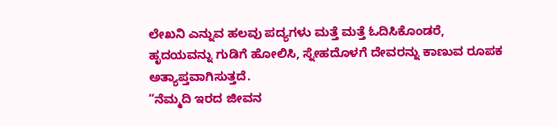ಲೇಖನಿ ಎನ್ನುವ ಹಲವು ಪದ್ಯಗಳು ಮತ್ತೆ ಮತ್ತೆ ಓದಿಸಿಕೊಂಡರೆ,
ಹೃದಯವನ್ನು ಗುಡಿಗೆ ಹೋಲಿಸಿ, ಸ್ನೇಹದೊಳಗೆ ದೇವರನ್ನು ಕಾಣುವ ರೂಪಕ ಅತ್ಯಾಪ್ತವಾಗಿಸುತ್ತದೆ.
“ನೆಮ್ಮದಿ ಇರದ ಜೀವನ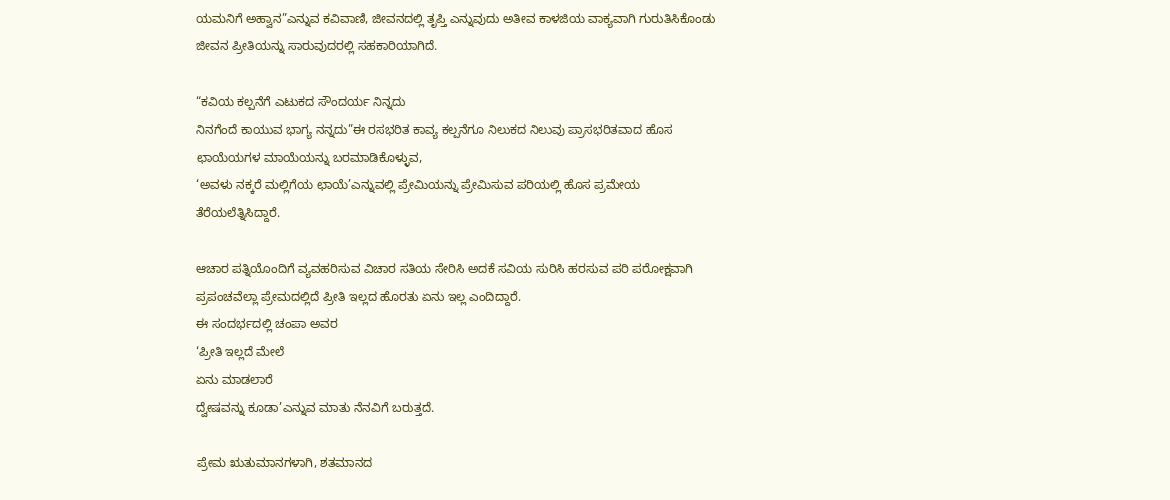ಯಮನಿಗೆ ಅಹ್ವಾನ”ಎನ್ನುವ ಕವಿವಾಣಿ, ಜೀವನದಲ್ಲಿ ತೃಪ್ತಿ ಎನ್ನುವುದು ಅತೀವ ಕಾಳಜಿಯ ವಾಕ್ಯವಾಗಿ ಗುರುತಿಸಿಕೊಂಡು ಜೀವನ ಪ್ರೀತಿಯನ್ನು ಸಾರುವುದರಲ್ಲಿ ಸಹಕಾರಿಯಾಗಿದೆ.

“ಕವಿಯ ಕಲ್ಪನೆಗೆ ಎಟುಕದ ಸೌಂದರ್ಯ ನಿನ್ನದು
ನಿನಗೆಂದೆ ಕಾಯುವ ಭಾಗ್ಯ‌ ನನ್ನದು”ಈ ರಸಭರಿತ ಕಾವ್ಯ ಕಲ್ಪನೆಗೂ ನಿಲುಕದ ನಿಲುವು ಪ್ರಾಸಭರಿತವಾದ ಹೊಸ ಛಾಯೆಯಗಳ ಮಾಯೆಯನ್ನು ಬರಮಾಡಿಕೊಳ್ಳುವ,
‘ಅವಳು ನಕ್ಕರೆ ಮಲ್ಲಿಗೆಯ ಛಾಯೆ’ಎನ್ನುವಲ್ಲಿ ಪ್ರೇಮಿಯನ್ನು ಪ್ರೇಮಿಸುವ ಪರಿಯಲ್ಲಿ‌ ಹೊಸ ಪ್ರಮೇಯ ತೆರೆಯಲೆತ್ನಿಸಿದ್ದಾರೆ‌.

ಆಚಾರ ಪತ್ನಿಯೊಂದಿಗೆ ವ್ಯವಹರಿಸುವ ವಿಚಾರ ಸತಿಯ ಸೇರಿಸಿ ಅದಕೆ ಸವಿಯ ಸುರಿಸಿ ಹರಸುವ ಪರಿ ಪರೋಕ್ಷವಾಗಿ ಪ್ರಪಂಚವೆಲ್ಲಾ ಪ್ರೇಮದಲ್ಲಿದೆ ಪ್ರೀತಿ ಇಲ್ಲದ ಹೊರತು ಏನು ಇಲ್ಲ ಎಂದಿದ್ದಾರೆ.
ಈ ಸಂದರ್ಭದಲ್ಲಿ ಚಂಪಾ ಅವರ
‘ಪ್ರೀತಿ ಇಲ್ಲದೆ ಮೇಲೆ
ಏನು ಮಾಡಲಾರೆ
ದ್ವೇಷವನ್ನು ಕೂಡಾ’ಎನ್ನುವ ಮಾತು‌ ನೆನವಿಗೆ ಬರುತ್ತದೆ.

ಪ್ರೇಮ ಋತುಮಾನಗಳಾಗಿ, ಶತಮಾನದ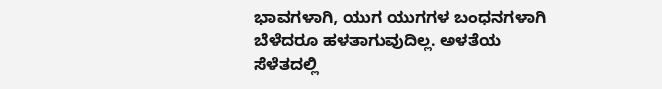ಭಾವಗಳಾಗಿ, ಯುಗ ಯುಗಗಳ ಬಂಧನಗಳಾಗಿ ಬೆಳೆದರೂ ಹಳತಾಗುವುದಿಲ್ಲ. ಅಳತೆಯ ಸೆಳೆತದಲ್ಲಿ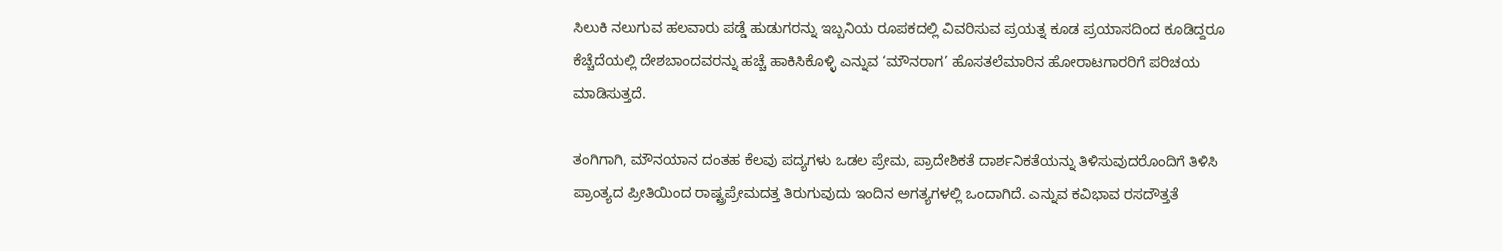ಸಿಲುಕಿ ನಲುಗುವ ಹಲವಾರು ಪಡ್ಡೆ ಹುಡುಗರನ್ನು ಇಬ್ಬನಿಯ ರೂಪಕದಲ್ಲಿ ವಿವರಿಸುವ ಪ್ರಯತ್ನ‌ ಕೂಡ ಪ್ರಯಾಸದಿಂದ ಕೂಡಿದ್ದರೂ ಕೆಚ್ಚೆದೆಯಲ್ಲಿ ದೇಶಬಾಂದವರನ್ನು ಹಚ್ಚೆ ಹಾಕಿಸಿಕೊಳ್ಳಿ ಎನ್ನುವ ‘ಮೌನರಾಗ’ ಹೊಸತಲೆಮಾರಿನ ಹೋರಾಟಗಾರರಿಗೆ ಪರಿಚಯ ಮಾಡಿಸುತ್ತದೆ.

ತಂಗಿಗಾಗಿ, ಮೌನಯಾನ ದಂತಹ ಕೆಲವು ಪದ್ಯಗಳು ಒಡಲ ಪ್ರೇಮ, ಪ್ರಾದೇಶಿಕತೆ ದಾರ್ಶನಿಕತೆಯನ್ನು ತಿಳಿಸುವುದರೊಂದಿಗೆ ತಿಳಿಸಿ ಪ್ರಾಂತ್ಯದ ಪ್ರೀತಿಯಿಂದ ರಾಷ್ಟ್ರಪ್ರೇಮದತ್ತ ತಿರುಗುವುದು ಇಂದಿನ ಅಗತ್ಯಗಳಲ್ಲಿ ಒಂದಾಗಿದೆ. ಎನ್ನುವ ಕವಿಭಾವ ರಸದೌತ್ತತೆ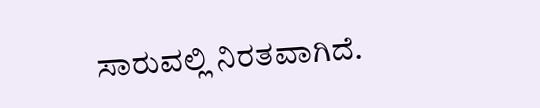ಸಾರುವಲ್ಲಿ ನಿರತವಾಗಿದೆ.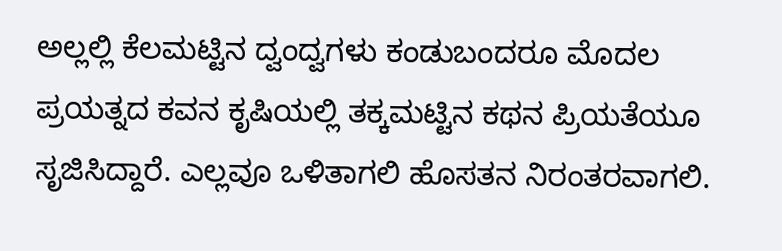ಅಲ್ಲಲ್ಲಿ ಕೆಲಮಟ್ಟಿನ ದ್ವಂದ್ವಗಳು ಕಂಡುಬಂದರೂ ಮೊದಲ ಪ್ರಯತ್ನದ ಕವನ ಕೃಷಿಯಲ್ಲಿ ತಕ್ಕಮಟ್ಟಿನ ಕಥನ ಪ್ರಿಯತೆಯೂ ಸೃಜಿಸಿದ್ದಾರೆ. ಎಲ್ಲವೂ ಒಳಿತಾಗಲಿ ಹೊಸತನ ನಿರಂತರವಾಗಲಿ.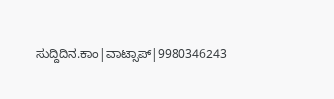ಸುದ್ದಿದಿನ.ಕಾಂ|ವಾಟ್ಸಾಪ್|9980346243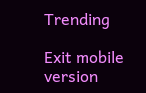Trending

Exit mobile version